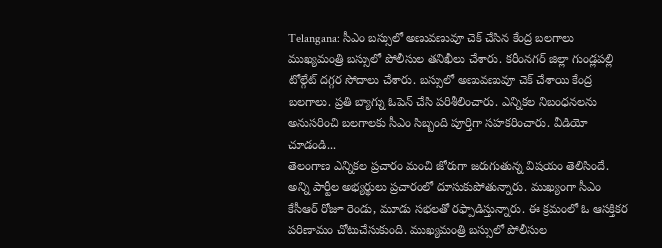Telangana: సీఎం బస్సులో అణువణువూ చెక్ చేసిన కేంద్ర బలగాలు
ముఖ్యమంత్రి బస్సులో పోలీసుల తనిఖీలు చేశారు. కరీంనగర్ జిల్లా గుండ్లపల్లి టోల్గేట్ దగ్గర సోదాలు చేశారు. బస్సులో అణువణువూ చెక్ చేశాయి కేంద్ర బలగాలు. ప్రతి బ్యాగ్ను ఓపెన్ చేసి పరిశీలించారు. ఎన్నికల నిబంధనలను అనుసరించి బలగాలకు సీఎం సిబ్బంది పూర్తిగా సహకరించారు. వీడియో చూడండి...
తెలంగాణ ఎన్నికల ప్రచారం మంచి జోరుగా జరుగుతున్న విషయం తెలిసిందే. అన్ని పార్టీల అభ్యర్థులు ప్రచారంలో దూసుకుపోతున్నారు. ముఖ్యంగా సీఎం కేసీఆర్ రోజూ రెండు, మూడు సభలతో రఫ్పాడిస్తున్నారు. ఈ క్రమంలో ఓ ఆసక్తికర పరిణామం చోటుచేసుకుంది. ముఖ్యమంత్రి బస్సులో పోలీసుల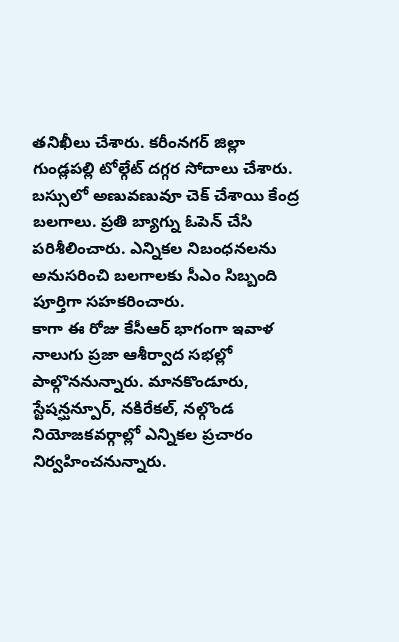తనిఖీలు చేశారు. కరీంనగర్ జిల్లా గుండ్లపల్లి టోల్గేట్ దగ్గర సోదాలు చేశారు. బస్సులో అణువణువూ చెక్ చేశాయి కేంద్ర బలగాలు. ప్రతి బ్యాగ్ను ఓపెన్ చేసి పరిశీలించారు. ఎన్నికల నిబంధనలను అనుసరించి బలగాలకు సీఎం సిబ్బంది పూర్తిగా సహకరించారు.
కాగా ఈ రోజు కేసీఆర్ భాగంగా ఇవాళ నాలుగు ప్రజా ఆశీర్వాద సభల్లో పాల్గొననున్నారు. మానకొండూరు, స్టేషన్ఘన్పూర్, నకిరేకల్, నల్గొండ నియోజకవర్గాల్లో ఎన్నికల ప్రచారం నిర్వహించనున్నారు.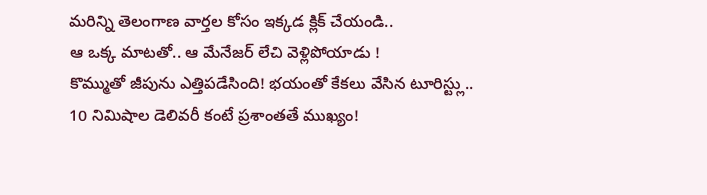మరిన్ని తెలంగాణ వార్తల కోసం ఇక్కడ క్లిక్ చేయండి..
ఆ ఒక్క మాటతో.. ఆ మేనేజర్ లేచి వెళ్లిపోయాడు !
కొమ్ముతో జీపును ఎత్తిపడేసింది! భయంతో కేకలు వేసిన టూరిస్ట్లు..
10 నిమిషాల డెలివరీ కంటే ప్రశాంతతే ముఖ్యం!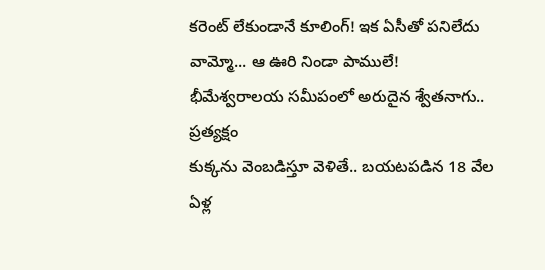కరెంట్ లేకుండానే కూలింగ్! ఇక ఏసీతో పనిలేదు
వామ్మో... ఆ ఊరి నిండా పాములే!
భీమేశ్వరాలయ సమీపంలో అరుదైన శ్వేతనాగు.. ప్రత్యక్షం
కుక్కను వెంబడిస్తూ వెళితే.. బయటపడిన 18 వేల ఏళ్ల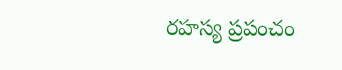రహస్య ప్రపంచం